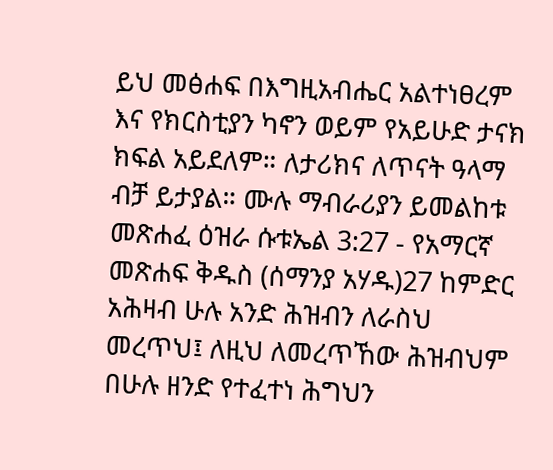ይህ መፅሐፍ በእግዚአብሔር አልተነፀረም እና የክርስቲያን ካኖን ወይም የአይሁድ ታናክ ክፍል አይደለም። ለታሪክና ለጥናት ዓላማ ብቻ ይታያል። ሙሉ ማብራሪያን ይመልከቱ መጽሐፈ ዕዝራ ሱቱኤል 3:27 - የአማርኛ መጽሐፍ ቅዱስ (ሰማንያ አሃዱ)27 ከምድር አሕዛብ ሁሉ አንድ ሕዝብን ለራስህ መረጥህ፤ ለዚህ ለመረጥኸው ሕዝብህም በሁሉ ዘንድ የተፈተነ ሕግህን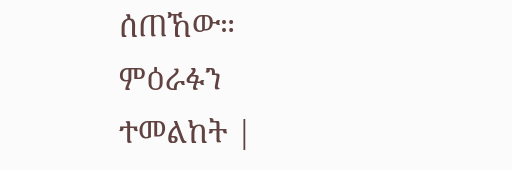ሰጠኸው። ምዕራፉን ተመልከት |